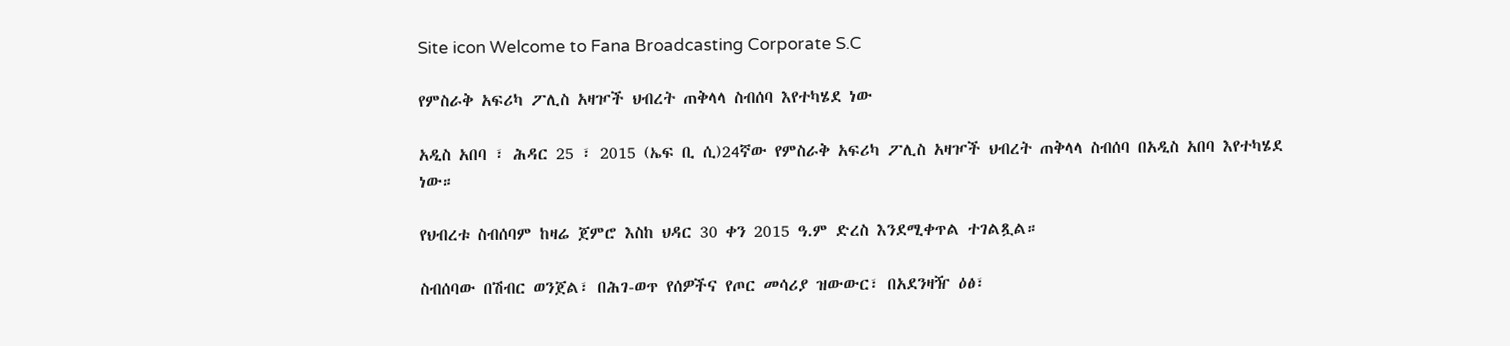Site icon Welcome to Fana Broadcasting Corporate S.C

የምስራቅ አፍሪካ ፖሊስ አዛዦች ህብረት ጠቅላላ ስብሰባ እየተካሄደ ነው

አዲስ አበባ ፣ ሕዳር 25 ፣ 2015 (ኤፍ ቢ ሲ)24ኛው የምስራቅ አፍሪካ ፖሊስ አዛዦች ህብረት ጠቅላላ ስብሰባ በአዲስ አበባ እየተካሄደ ነው።

የህብረቱ ስብሰባም ከዛሬ ጀምሮ እስከ ህዳር 30 ቀን 2015 ዓ.ም ድረስ እንደሚቀጥል ተገልጿል።

ስብሰባው በሽብር ወንጀል፣ በሕገ-ወጥ የሰዎችና የጦር መሳሪያ ዝውውር፣ በአደንዛዥ ዕፅ፣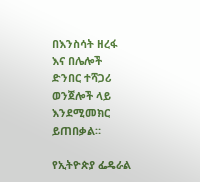በእንስሳት ዘረፋ እና በሌሎች ድንበር ተሻጋሪ ወንጀሎች ላይ እንደሚመክር ይጠበቃል።

የኢትዮጵያ ፌዴራል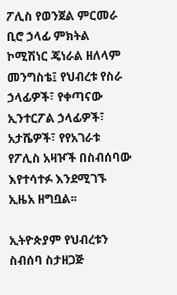ፖሊስ የወንጀል ምርመራ ቢሮ ኃላፊ ምክትል ኮሚሽነር ጄነራል ዘለላም መንግስቴ፤ የህብረቱ የስራ ኃላፊዎች፣ የቀጣናው ኢንተርፖል ኃላፊዎች፣ አታሼዎች፣ የየአገራቱ የፖሊስ አዛዦች በስብሰባው እየተሳተፉ እንደሚገኙ ኢዜአ ዘግቧል፡፡

ኢትዮጵያም የህብረቱን ስብሰባ ስታዘጋጅ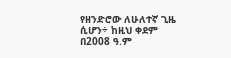የዘንድሮው ለሁለተኛ ጊዜ ሲሆን÷ ከዚህ ቀደም በ2008 ዓ.ም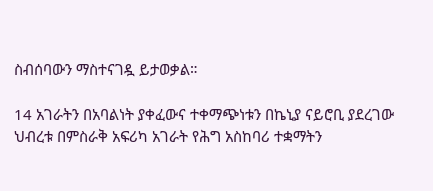ስብሰባውን ማስተናገዷ ይታወቃል።

14 አገራትን በአባልነት ያቀፈውና ተቀማጭነቱን በኬኒያ ናይሮቢ ያደረገው ህብረቱ በምስራቅ አፍሪካ አገራት የሕግ አስከባሪ ተቋማትን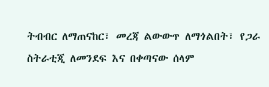ትብብር ለማጠናከር፣ መረጃ ልውውጥ ለማጎልበት፣ የጋራ ስትራቲጂ ለመንደፍ እና በቀጣናው ሰላም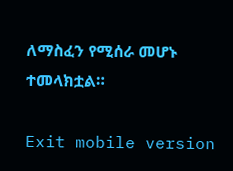ለማስፈን የሚሰራ መሆኑ ተመላክቷል።

Exit mobile version